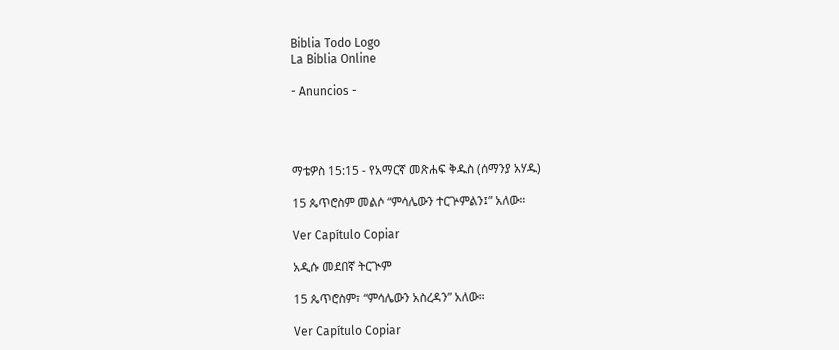Biblia Todo Logo
La Biblia Online

- Anuncios -




ማቴዎስ 15:15 - የአማርኛ መጽሐፍ ቅዱስ (ሰማንያ አሃዱ)

15 ጴጥሮስም መልሶ “ምሳሌውን ተርጕምልን፤” አለው።

Ver Capítulo Copiar

አዲሱ መደበኛ ትርጒም

15 ጴጥሮስም፣ “ምሳሌውን አስረዳን” አለው።

Ver Capítulo Copiar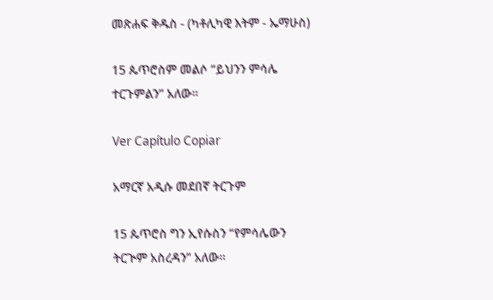መጽሐፍ ቅዱስ - (ካቶሊካዊ እትም - ኤማሁስ)

15 ጴጥሮስም መልሶ “ይህንን ምሳሌ ተርጉምልን” አለው።

Ver Capítulo Copiar

አማርኛ አዲሱ መደበኛ ትርጉም

15 ጴጥሮስ ግን ኢየሱስን “የምሳሌውን ትርጒም አስረዳን” አለው።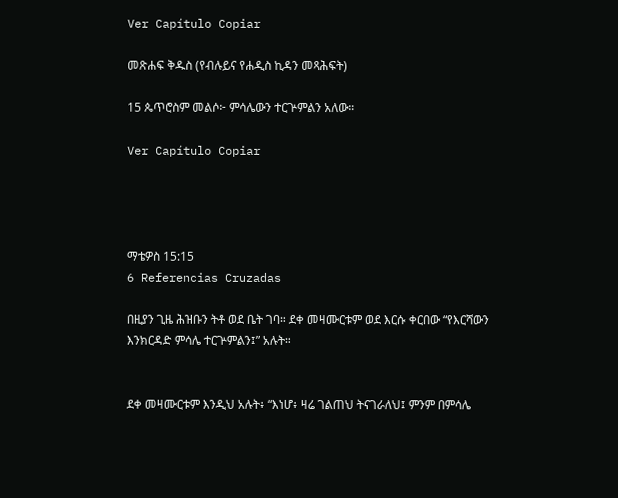Ver Capítulo Copiar

መጽሐፍ ቅዱስ (የብሉይና የሐዲስ ኪዳን መጻሕፍት)

15 ጴጥሮስም መልሶ፦ ምሳሌውን ተርጕምልን አለው።

Ver Capítulo Copiar




ማቴዎስ 15:15
6 Referencias Cruzadas

በዚያን ጊዜ ሕዝቡን ትቶ ወደ ቤት ገባ። ደቀ መዛሙርቱም ወደ እርሱ ቀርበው “የእርሻውን እንክርዳድ ምሳሌ ተርጕምልን፤” አሉት።


ደቀ መዛሙርቱም እንዲህ አሉት፥ “እነሆ፥ ዛሬ ገልጠህ ትናገራለህ፤ ምንም በምሳሌ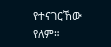የተናገርኸው የለም።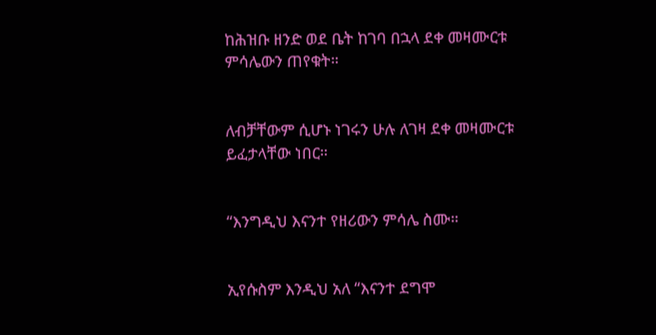ከሕዝቡ ዘንድ ወደ ቤት ከገባ በኋላ ደቀ መዛሙርቱ ምሳሌውን ጠየቁት።


ለብቻቸውም ሲሆኑ ነገሩን ሁሉ ለገዛ ደቀ መዛሙርቱ ይፈታላቸው ነበር።


“እንግዲህ እናንተ የዘሪውን ምሳሌ ስሙ።


ኢየሱስም እንዲህ አለ “እናንተ ደግሞ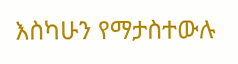እስካሁን የማታስተውሉ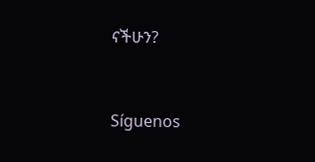ናችሁን?


Síguenos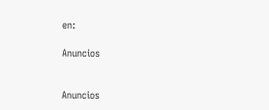en:

Anuncios


Anuncios